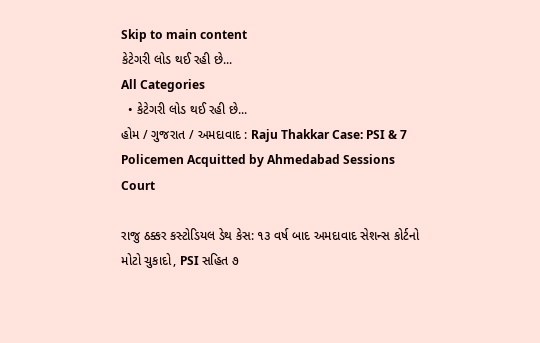Skip to main content
કેટેગરી લોડ થઈ રહી છે...
All Categories
  • કેટેગરી લોડ થઈ રહી છે...
હોમ / ગુજરાત / અમદાવાદ : Raju Thakkar Case: PSI & 7 Policemen Acquitted by Ahmedabad Sessions Court

રાજુ ઠક્કર કસ્ટોડિયલ ડેથ કેસ: ૧૩ વર્ષ બાદ અમદાવાદ સેશન્સ કોર્ટનો મોટો ચુકાદો, PSI સહિત ૭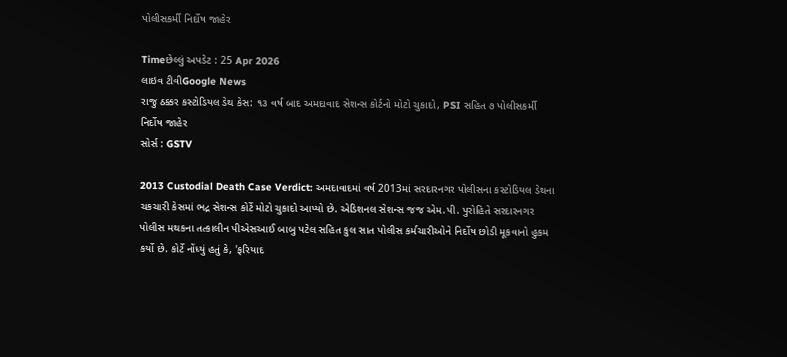પોલીસકર્મી નિર્દોષ જાહેર

Timeછેલ્લું અપડેટ : 25 Apr 2026
લાઇવ ટીવીGoogle News
રાજુ ઠક્કર કસ્ટોડિયલ ડેથ કેસ: ૧૩ વર્ષ બાદ અમદાવાદ સેશન્સ કોર્ટનો મોટો ચુકાદો, PSI સહિત ૭ પોલીસકર્મી નિર્દોષ જાહેર
સોર્સ : GSTV

2013 Custodial Death Case Verdict: અમદાવાદમાં વર્ષ 2013માં સરદારનગર પોલીસના કસ્ટોડિયલ ડેથના ચકચારી કેસમાં ભદ્ર સેશન્સ કોર્ટે મોટો ચુકાદો આપ્યો છે. એડિશનલ સેશન્સ જજ એમ.પી. પુરોહિતે સરદારનગર પોલીસ મથકના તત્કાલીન પીએસઆઈ બાબુ પટેલ સહિત કુલ સાત પોલીસ કર્મચારીઓને નિર્દોષ છોડી મૂકવાનો હુકમ કર્યો છે. કોર્ટે નોંધ્યું હતું કે, 'ફરિયાદ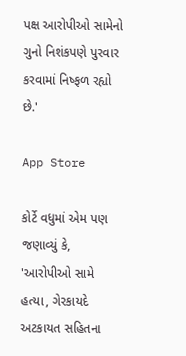પક્ષ આરોપીઓ સામેનો ગુનો નિશંકપણે પુરવાર કરવામાં નિષ્ફળ રહ્યો છે.'

App Store

કોર્ટે વધુમાં એમ પણ જણાવ્યું કે, 'આરોપીઓ સામે હત્યા, ગેરકાયદે અટકાયત સહિતના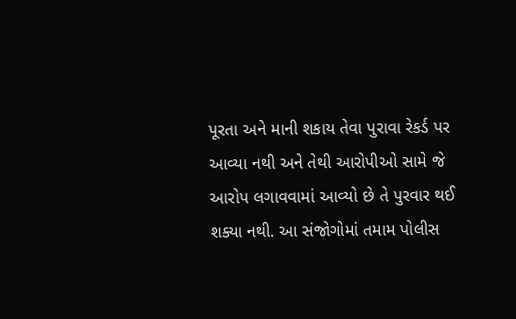પૂરતા અને માની શકાય તેવા પુરાવા રેકર્ડ પર આવ્યા નથી અને તેથી આરોપીઓ સામે જે આરોપ લગાવવામાં આવ્યો છે તે પુરવાર થઈ શક્યા નથી. આ સંજોગોમાં તમામ પોલીસ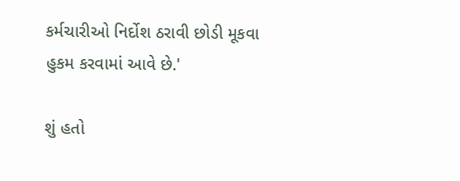કર્મચારીઓ નિર્દોશ ઠરાવી છોડી મૂકવા હુકમ કરવામાં આવે છે.'

શું હતો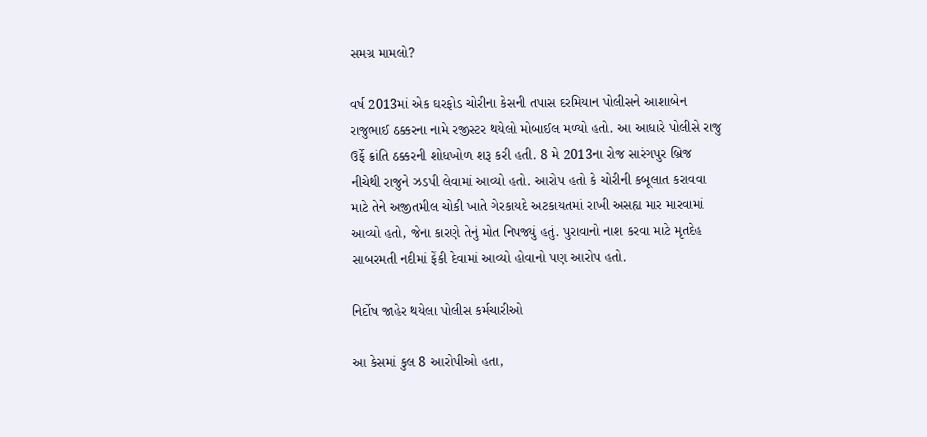સમગ્ર મામલો?

વર્ષ 2013માં એક ઘરફોડ ચોરીના કેસની તપાસ દરમિયાન પોલીસને આશાબેન રાજુભાઈ ઠક્કરના નામે રજીસ્ટર થયેલો મોબાઈલ મળ્યો હતો. આ આધારે પોલીસે રાજુ ઉર્ફે ક્રાંતિ ઠક્કરની શોધખોળ શરૂ કરી હતી. 8 મે 2013ના રોજ સારંગપુર બ્રિજ નીચેથી રાજુને ઝડપી લેવામાં આવ્યો હતો. આરોપ હતો કે ચોરીની કબૂલાત કરાવવા માટે તેને અજીતમીલ ચોકી ખાતે ગેરકાયદે અટકાયતમાં રાખી અસહ્ય માર મારવામાં આવ્યો હતો, જેના કારણે તેનું મોત નિપજ્યું હતું. પુરાવાનો નાશ કરવા માટે મૃતદેહ સાબરમતી નદીમાં ફેંકી દેવામાં આવ્યો હોવાનો પણ આરોપ હતો.

નિર્દોષ જાહેર થયેલા પોલીસ કર્મચારીઓ

આ કેસમાં કુલ 8 આરોપીઓ હતા,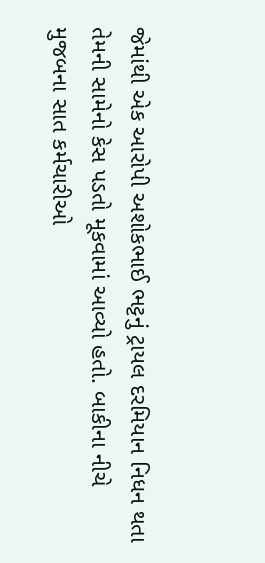જેમાંથી એક આરોપી અશોકભાઈ ભટ્ટનું ટ્રાયલ દરમિયાન નિધન થતા તેમની સામેનો કેસ પડતો મૂકવામાં આવ્યો હતો. બાકીના નીચે મુજબના સાત કર્મચારીઓ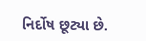નિર્દોષ છૂટ્યા છે.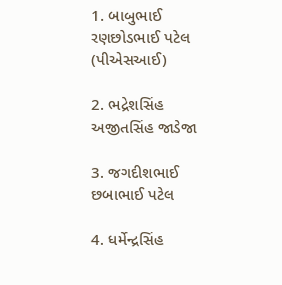1. બાબુભાઈ રણછોડભાઈ પટેલ (પીએસઆઈ)

2. ભદ્રેશસિંહ અજીતસિંહ જાડેજા

3. જગદીશભાઈ છબાભાઈ પટેલ

4. ધર્મેન્દ્રસિંહ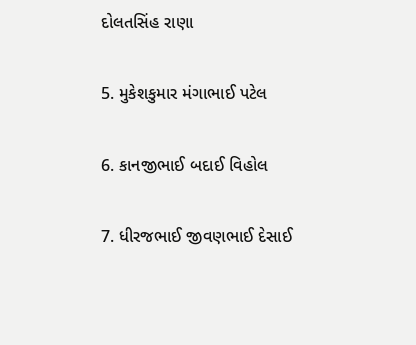દોલતસિંહ રાણા

5. મુકેશકુમાર મંગાભાઈ પટેલ

6. કાનજીભાઈ બદાઈ વિહોલ

7. ધીરજભાઈ જીવણભાઈ દેસાઈ